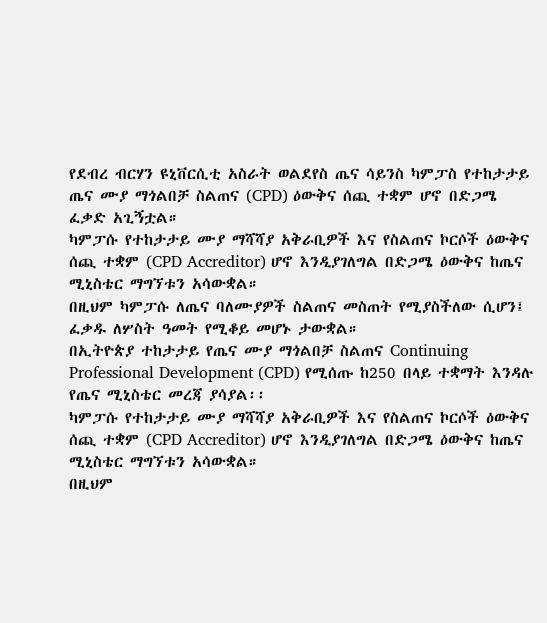የደብረ ብርሃን ዩኒቨርሲቲ አስራት ወልደየስ ጤና ሳይንስ ካምፓስ የተከታታይ ጤና ሙያ ማጎልበቻ ስልጠና (CPD) ዕውቅና ሰጪ ተቋም ሆኖ በድጋሜ ፈቃድ አጊኝቷል።
ካምፓሱ የተከታታይ ሙያ ማሻሻያ አቅራቢዎች እና የስልጠና ኮርሶች ዕውቅና ሰጪ ተቋም (CPD Accreditor) ሆኖ እንዲያገለግል በድጋሜ ዕውቅና ከጤና ሚኒስቴር ማግኘቱን አሳውቋል።
በዚህም ካምፓሱ ለጤና ባለሙያዎች ስልጠና መስጠት የሚያስችለው ሲሆን፤ ፈቃዱ ለሦስት ዓመት የሚቆይ መሆኑ ታውቋል።
በኢትዮጵያ ተከታታይ የጤና ሙያ ማጎልበቻ ስልጠና Continuing Professional Development (CPD) የሚሰጡ ከ250 በላይ ተቋማት እንዳሉ የጤና ሚኒስቴር መረጃ ያሳያል፡፡
ካምፓሱ የተከታታይ ሙያ ማሻሻያ አቅራቢዎች እና የስልጠና ኮርሶች ዕውቅና ሰጪ ተቋም (CPD Accreditor) ሆኖ እንዲያገለግል በድጋሜ ዕውቅና ከጤና ሚኒስቴር ማግኘቱን አሳውቋል።
በዚህም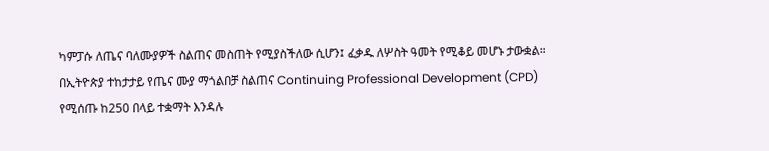ካምፓሱ ለጤና ባለሙያዎች ስልጠና መስጠት የሚያስችለው ሲሆን፤ ፈቃዱ ለሦስት ዓመት የሚቆይ መሆኑ ታውቋል።
በኢትዮጵያ ተከታታይ የጤና ሙያ ማጎልበቻ ስልጠና Continuing Professional Development (CPD) የሚሰጡ ከ250 በላይ ተቋማት እንዳሉ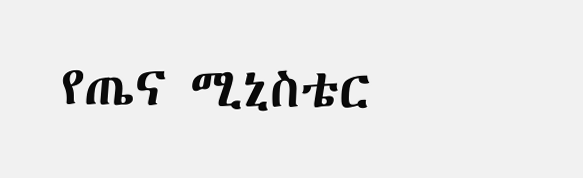የጤና ሚኒስቴር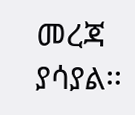መረጃ ያሳያል፡፡